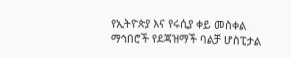የኢትዮጵያ እና የሩሲያ ቀይ መስቀል ማኅበሮች የደጃዝማች ባልቻ ሆስፒታል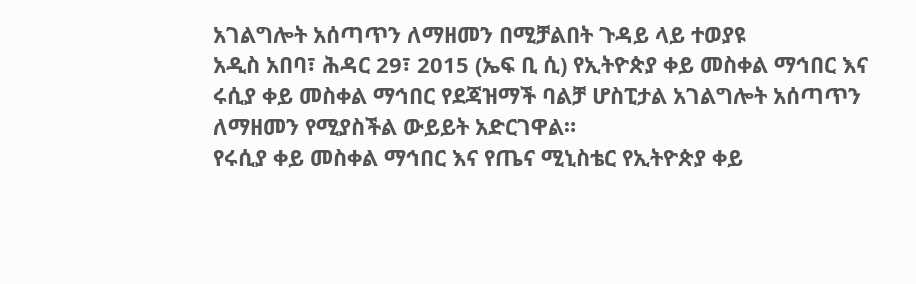አገልግሎት አሰጣጥን ለማዘመን በሚቻልበት ጉዳይ ላይ ተወያዩ
አዲስ አበባ፣ ሕዳር 29፣ 2015 (ኤፍ ቢ ሲ) የኢትዮጵያ ቀይ መስቀል ማኅበር እና ሩሲያ ቀይ መስቀል ማኅበር የደጃዝማች ባልቻ ሆስፒታል አገልግሎት አሰጣጥን ለማዘመን የሚያስችል ውይይት አድርገዋል።
የሩሲያ ቀይ መስቀል ማኅበር እና የጤና ሚኒስቴር የኢትዮጵያ ቀይ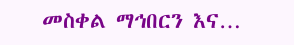መስቀል ማኅበርን እና…